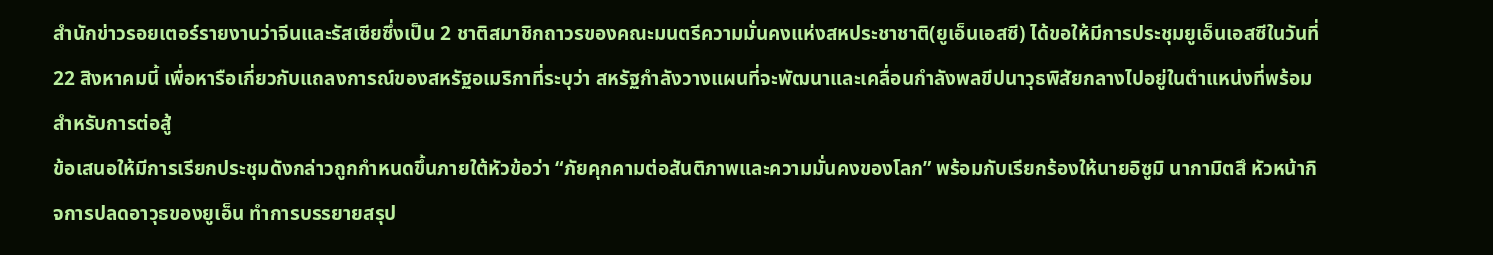สำนักข่าวรอยเตอร์รายงานว่าจีนและรัสเซียซึ่งเป็น 2 ชาติสมาชิกถาวรของคณะมนตรีความมั่นคงแห่งสหประชาชาติ(ยูเอ็นเอสซี) ได้ขอให้มีการประชุมยูเอ็นเอสซีในวันที่ 22 สิงหาคมนี้ เพื่อหารือเกี่ยวกับแถลงการณ์ของสหรัฐอเมริกาที่ระบุว่า สหรัฐกำลังวางแผนที่จะพัฒนาและเคลื่อนกำลังพลขีปนาวุธพิสัยกลางไปอยู่ในตำแหน่งที่พร้อมสำหรับการต่อสู้
ข้อเสนอให้มีการเรียกประชุมดังกล่าวถูกกำหนดขึ้นภายใต้หัวข้อว่า “ภัยคุกคามต่อสันติภาพและความมั่นคงของโลก” พร้อมกับเรียกร้องให้นายอิซูมิ นากามิตสึ หัวหน้ากิจการปลดอาวุธของยูเอ็น ทำการบรรยายสรุป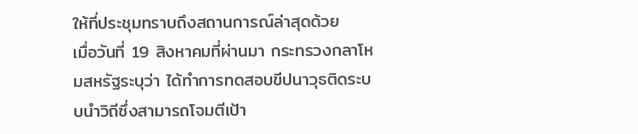ให้ที่ประชุมทราบถึงสถานการณ์ล่าสุดด้วย
เมื่อวันที่ 19 สิงหาคมที่ผ่านมา กระทรวงกลาโหมสหรัฐระบุว่า ได้ทำการทดสอบขีปนาวุธติดระบบนำวิถีซึ่งสามารถโจมตีเป้า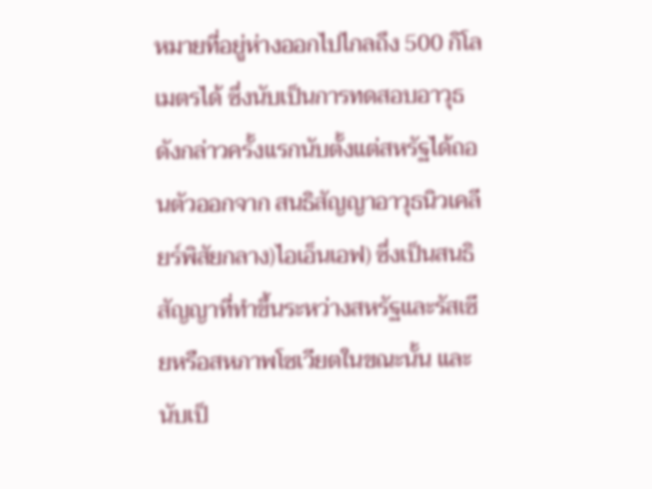หมายที่อยู่ห่างออกไปไกลถึง 500 กิโลเมตรได้ ซึ่งนับเป็นการทดสอบอาวุธดังกล่าวครั้งแรกนับตั้งแต่สหรัฐได้ถอนตัวออกจาก สนธิสัญญาอาวุธนิวเคลียร์พิสัยกลาง)ไอเอ็นเอฟ) ซึ่งเป็นสนธิสัญญาที่ทำขึ้นระหว่างสหรัฐและรัสเซียหรือสหภาพโซเวียตในขณะนั้น และนับเป็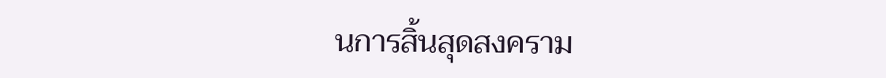นการสิ้นสุดสงคราม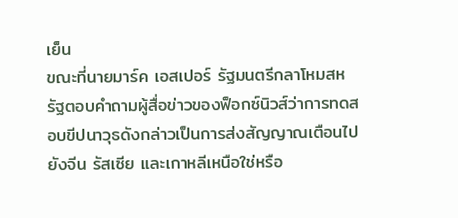เย็น
ขณะที่นายมาร์ค เอสเปอร์ รัฐมนตรีกลาโหมสหรัฐตอบคำถามผู้สื่อข่าวของฟ็อกซ์นิวส์ว่าการทดสอบขีปนาวุธดังกล่าวเป็นการส่งสัญญาณเตือนไปยังจีน รัสเซีย และเกาหลีเหนือใช่หรือ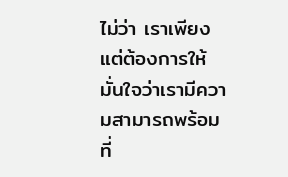ไม่ว่า เราเพียงแต่ต้องการให้มั่นใจว่าเรามีความสามารถพร้อมที่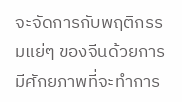จะจัดการกับพฤติกรรมแย่ๆ ของจีนด้วยการมีศักยภาพที่จะทำการ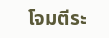โจมตีระ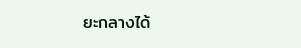ยะกลางได้